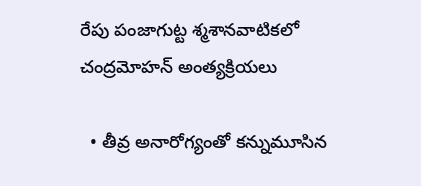రేపు పంజాగుట్ట శ్మశానవాటికలో చంద్రమోహన్ అంత్యక్రియలు

  • తీవ్ర అనారోగ్యంతో కన్నుమూసిన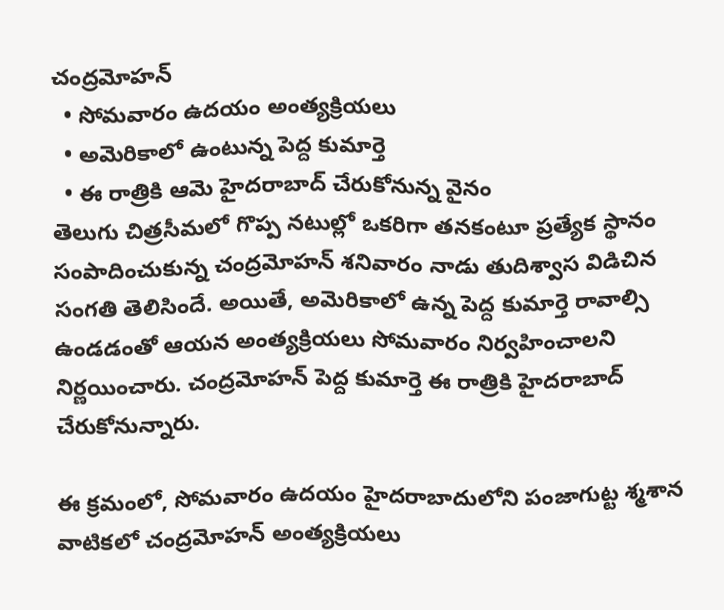చంద్రమోహన్
  • సోమవారం ఉదయం అంత్యక్రియలు
  • అమెరికాలో ఉంటున్న పెద్ద కుమార్తె
  • ఈ రాత్రికి ఆమె హైదరాబాద్ చేరుకోనున్న వైనం
తెలుగు చిత్రసీమలో గొప్ప నటుల్లో ఒకరిగా తనకంటూ ప్రత్యేక స్థానం సంపాదించుకున్న చంద్రమోహన్ శనివారం నాడు తుదిశ్వాస విడిచిన సంగతి తెలిసిందే. అయితే, అమెరికాలో ఉన్న పెద్ద కుమార్తె రావాల్సి ఉండడంతో ఆయన అంత్యక్రియలు సోమవారం నిర్వహించాలని నిర్ణయించారు. చంద్రమోహన్ పెద్ద కుమార్తె ఈ రాత్రికి హైదరాబాద్ చేరుకోనున్నారు.

ఈ క్రమంలో, సోమవారం ఉదయం హైదరాబాదులోని పంజాగుట్ట శ్మశాన వాటికలో చంద్రమోహన్ అంత్యక్రియలు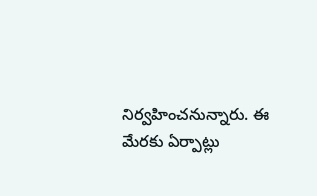నిర్వహించనున్నారు. ఈ మేరకు ఏర్పాట్లు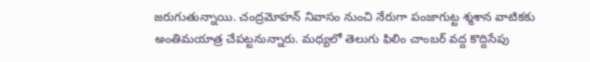జరుగుతున్నాయి. చంద్రమోహన్ నివాసం నుంచి నేరుగా పంజాగుట్ట శ్మశాన వాటికకు అంతిమయాత్ర చేపట్టనున్నారు. మధ్యలో తెలుగు ఫిలిం చాంబర్ వద్ద కొద్దిసేపు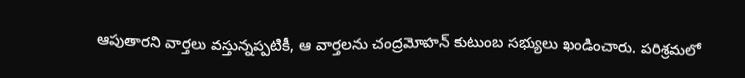ఆపుతారని వార్తలు వస్తున్నప్పటికీ, ఆ వార్తలను చంద్రమోహన్ కుటుంబ సభ్యులు ఖండించారు. పరిశ్రమలో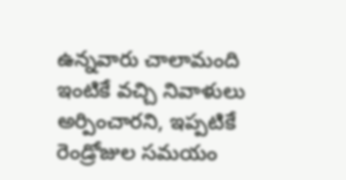ఉన్నవారు చాలామంది ఇంటికే వచ్చి నివాళులు అర్పించారని, ఇప్పటికే రెండ్రోజుల సమయం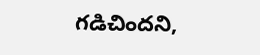గడిచిందని,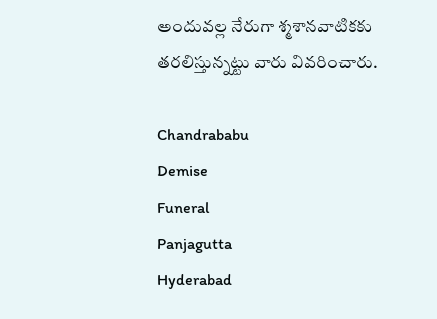అందువల్ల నేరుగా శ్మశానవాటికకు తరలిస్తున్నట్టు వారు వివరించారు.

Chandrababu
Demise
Funeral
Panjagutta
Hyderabad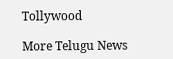Tollywood

More Telugu News